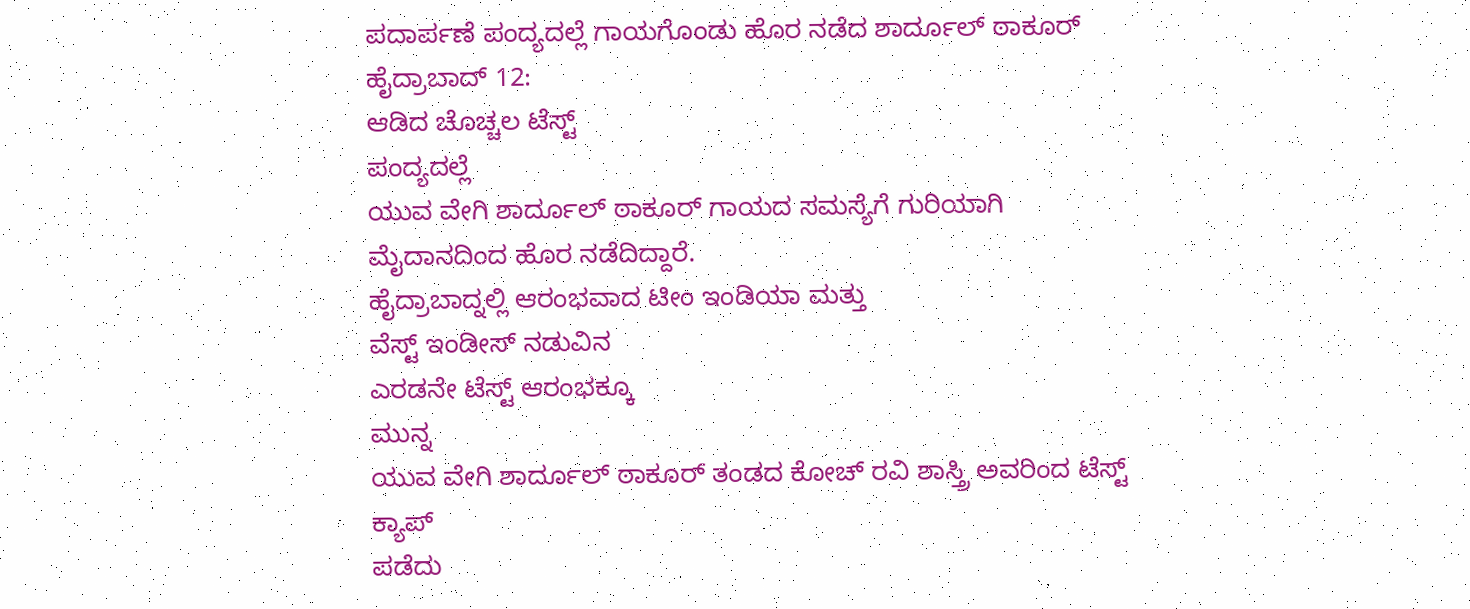ಪದಾರ್ಪಣೆ ಪಂದ್ಯದಲ್ಲೆ ಗಾಯಗೊಂಡು ಹೊರ ನಡೆದ ಶಾರ್ದೂಲ್ ಠಾಕೂರ್
ಹೈದ್ರಾಬಾದ್ 12:
ಆಡಿದ ಚೊಚ್ಚಲ ಟೆಸ್ಟ್
ಪಂದ್ಯದಲ್ಲೆ
ಯುವ ವೇಗಿ ಶಾರ್ದೂಲ್ ಠಾಕೂರ್ ಗಾಯದ ಸಮಸ್ಯೆಗೆ ಗುರಿಯಾಗಿ
ಮೈದಾನದಿಂದ ಹೊರ ನಡೆದಿದ್ದಾರೆ.
ಹೈದ್ರಾಬಾದ್ನಲ್ಲಿ ಆರಂಭವಾದ ಟೀಂ ಇಂಡಿಯಾ ಮತ್ತು
ವೆಸ್ಟ್ ಇಂಡೀಸ್ ನಡುವಿನ
ಎರಡನೇ ಟೆಸ್ಟ್ ಆರಂಭಕ್ಕೂ
ಮುನ್ನ
ಯುವ ವೇಗಿ ಶಾರ್ದೂಲ್ ಠಾಕೂರ್ ತಂಡದ ಕೋಚ್ ರವಿ ಶಾಸ್ತ್ರಿ ಅವರಿಂದ ಟೆಸ್ಟ್ ಕ್ಯಾಪ್
ಪಡೆದು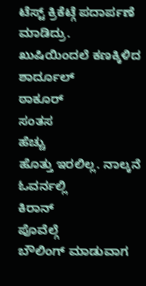ಟೆಸ್ಟ್ ಕ್ರಿಕೆಟ್ಗೆ ಪದಾರ್ಪಣೆ
ಮಾಡಿದ್ರು.
ಖುಷಿಯಿಂದಲೆ ಕಣಕ್ಕಿಳಿದ
ಶಾರ್ದೂಲ್
ಠಾಕೂರ್
ಸಂತಸ
ಹೆಚ್ಚು
ಹೊತ್ತು ಇರಲಿಲ್ಲ. ನಾಲ್ಕನೆ ಓವರ್ನಲ್ಲಿ
ಕಿರಾನ್
ಪೊವೆಲ್ಗೆ
ಬೌಲಿಂಗ್ ಮಾಡುವಾಗ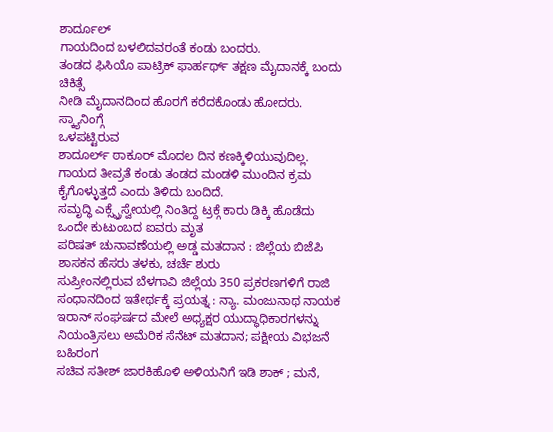ಶಾರ್ದೂಲ್
ಗಾಯದಿಂದ ಬಳಲಿದವರಂತೆ ಕಂಡು ಬಂದರು.
ತಂಡದ ಫಿಸಿಯೊ ಪಾಟ್ರಿಕ್ ಫಾರ್ಹರ್ಥ್ ತಕ್ಷಣ ಮೈದಾನಕ್ಕೆ ಬಂದು ಚಿಕಿತ್ಸೆ
ನೀಡಿ ಮೈದಾನದಿಂದ ಹೊರಗೆ ಕರೆದಕೊಂಡು ಹೋದರು.
ಸ್ಕ್ಯಾನಿಂಗ್ಗೆ
ಒಳಪಟ್ಟಿರುವ
ಶಾದೂರ್ಲ್ ಠಾಕೂರ್ ಮೊದಲ ದಿನ ಕಣಕ್ಕಿಳಿಯುವುದಿಲ್ಲ. ಗಾಯದ ತೀವ್ರತೆ ಕಂಡು ತಂಡದ ಮಂಡಳಿ ಮುಂದಿನ ಕ್ರಮ ಕೈಗೊಳ್ಳುತ್ತದೆ ಎಂದು ತಿಳಿದು ಬಂದಿದೆ.
ಸಮೃದ್ಧಿ ಎಕ್ಸ್ಪ್ರೆಸ್ವೇಯಲ್ಲಿ ನಿಂತಿದ್ದ ಟ್ರಕ್ಗೆ ಕಾರು ಡಿಕ್ಕಿ ಹೊಡೆದು ಒಂದೇ ಕುಟುಂಬದ ಐವರು ಮೃತ
ಪರಿಷತ್ ಚುನಾವಣೆಯಲ್ಲಿ ಅಡ್ಡ ಮತದಾನ : ಜಿಲ್ಲೆಯ ಬಿಜೆಪಿ ಶಾಸಕನ ಹೆಸರು ತಳಕು, ಚರ್ಚೆ ಶುರು
ಸುಪ್ರೀಂನಲ್ಲಿರುವ ಬೆಳಗಾವಿ ಜಿಲ್ಲೆಯ 350 ಪ್ರಕರಣಗಳಿಗೆ ರಾಜಿ ಸಂಧಾನದಿಂದ ಇತೇರ್ಥಕ್ಕೆ ಪ್ರಯತ್ನ : ನ್ಯಾ. ಮಂಜುನಾಥ ನಾಯಕ
ಇರಾನ್ ಸಂಘರ್ಷದ ಮೇಲೆ ಅಧ್ಯಕ್ಷರ ಯುದ್ಧಾಧಿಕಾರಗಳನ್ನು ನಿಯಂತ್ರಿಸಲು ಅಮೆರಿಕ ಸೆನೆಟ್ ಮತದಾನ; ಪಕ್ಷೀಯ ವಿಭಜನೆ ಬಹಿರಂಗ
ಸಚಿವ ಸತೀಶ್ ಜಾರಕಿಹೊಳಿ ಅಳಿಯನಿಗೆ ಇಡಿ ಶಾಕ್ ; ಮನೆ,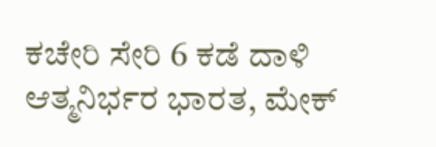ಕಚೇರಿ ಸೇರಿ 6 ಕಡೆ ದಾಳಿ
ಆತ್ಮನಿರ್ಭರ ಭಾರತ, ಮೇಕ್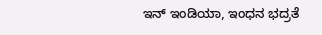ಇನ್ ಇಂಡಿಯಾ, ಇಂಧನ ಭದ್ರತೆ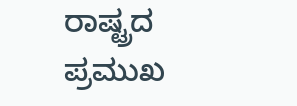ರಾಷ್ಟ್ರದ ಪ್ರಮುಖ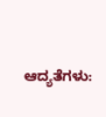ಆದ್ಯತೆಗಳು: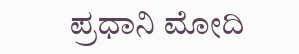ಪ್ರಧಾನಿ ಮೋದಿ